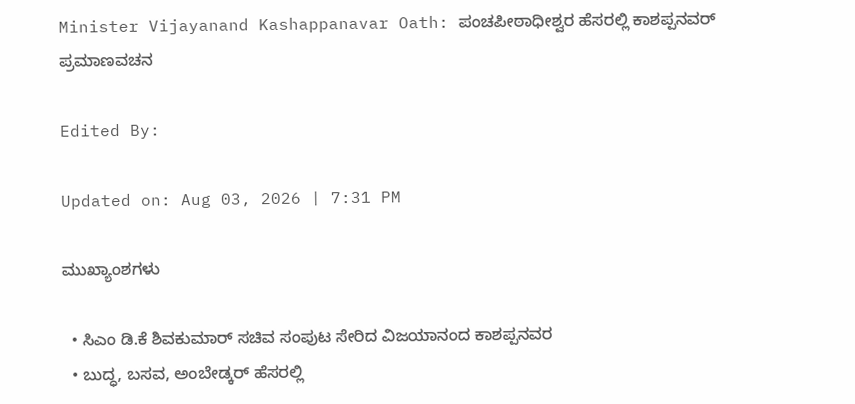Minister Vijayanand Kashappanavar Oath: ಪಂಚಪೀಠಾಧೀಶ್ವರ ಹೆಸರಲ್ಲಿ ಕಾಶಪ್ಪನವರ್ ಪ್ರಮಾಣವಚನ

Edited By:

Updated on: Aug 03, 2026 | 7:31 PM

ಮುಖ್ಯಾಂಶಗಳು

  • ಸಿಎಂ ಡಿ.ಕೆ ಶಿವಕುಮಾರ್‌ ಸಚಿವ ಸಂಪುಟ ಸೇರಿದ ವಿಜಯಾನಂದ ಕಾಶಪ್ಪನವರ
  • ಬುದ್ಧ, ಬಸವ, ಅಂಬೇಡ್ಕರ್‌ ಹೆಸರಲ್ಲಿ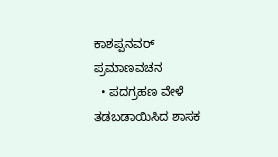ಕಾಶಪ್ಪನವರ್ ಪ್ರಮಾಣವಚನ
  • ಪದಗ್ರಹಣ ವೇಳೆ ತಡಬಡಾಯಿಸಿದ ಶಾಸಕ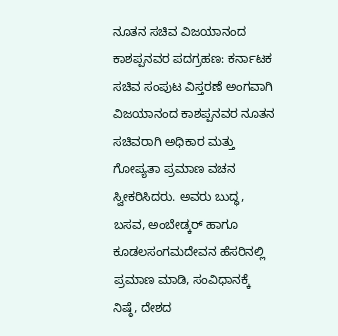ನೂತನ ಸಚಿವ ವಿಜಯಾನಂದ ಕಾಶಪ್ಪನವರ ಪದಗ್ರಹಣ: ಕರ್ನಾಟಕ ಸಚಿವ ಸಂಪುಟ ವಿಸ್ತರಣೆ ಅಂಗವಾಗಿ ವಿಜಯಾನಂದ ಕಾಶಪ್ಪನವರ ನೂತನ ಸಚಿವರಾಗಿ ಅಧಿಕಾರ ಮತ್ತು ಗೋಪ್ಯತಾ ಪ್ರಮಾಣ ವಚನ ಸ್ವೀಕರಿಸಿದರು. ಅವರು ಬುದ್ಧ, ಬಸವ, ಅಂಬೇಡ್ಕರ್ ಹಾಗೂ ಕೂಡಲಸಂಗಮದೇವನ ಹೆಸರಿನಲ್ಲಿ ಪ್ರಮಾಣ ಮಾಡಿ, ಸಂವಿಧಾನಕ್ಕೆ ನಿಷ್ಠೆ, ದೇಶದ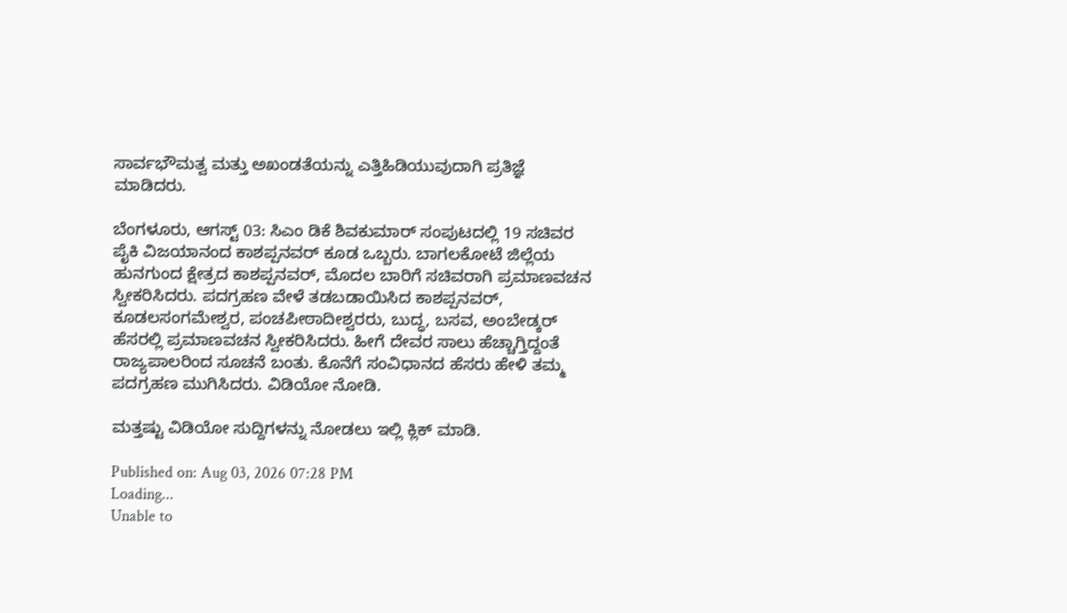ಸಾರ್ವಭೌಮತ್ವ ಮತ್ತು ಅಖಂಡತೆಯನ್ನು ಎತ್ತಿಹಿಡಿಯುವುದಾಗಿ ಪ್ರತಿಜ್ಞೆ ಮಾಡಿದರು.

ಬೆಂಗಳೂರು, ಆಗಸ್ಟ್ 03: ಸಿಎಂ ಡಿಕೆ ಶಿವಕುಮಾರ್ ಸಂಪುಟದಲ್ಲಿ 19 ಸಚಿವರ ಪೈಕಿ ವಿಜಯಾನಂದ ಕಾಶಪ್ಪನವರ್ ಕೂಡ ಒಬ್ಬರು. ಬಾಗಲಕೋಟೆ ಜಿಲ್ಲೆಯ ಹುನಗುಂದ ಕ್ಷೇತ್ರದ ಕಾಶಪ್ಪನವರ್, ಮೊದಲ ಬಾರಿಗೆ ಸಚಿವರಾಗಿ ಪ್ರಮಾಣವಚನ ಸ್ವೀಕರಿಸಿದರು. ಪದಗ್ರಹಣ ವೇಳೆ ತಡಬಡಾಯಿಸಿದ ಕಾಶಪ್ಪನವರ್, ಕೂಡಲಸಂಗಮೇಶ್ವರ, ಪಂಚಪೀಠಾದೀಶ್ವರರು, ಬುದ್ಧ, ಬಸವ, ಅಂಬೇಡ್ಕರ್‌ ಹೆಸರಲ್ಲಿ ಪ್ರಮಾಣವಚನ ಸ್ವೀಕರಿಸಿದರು. ಹೀಗೆ ದೇವರ ಸಾಲು ಹೆಚ್ಚಾಗ್ತಿದ್ದಂತೆ ರಾಜ್ಯಪಾಲರಿಂದ ಸೂಚನೆ ಬಂತು. ಕೊನೆಗೆ ಸಂವಿಧಾನದ ಹೆಸರು ಹೇಳಿ ತಮ್ಮ ಪದಗ್ರಹಣ ಮುಗಿಸಿದರು. ವಿಡಿಯೋ ನೋಡಿ.

ಮತ್ತಷ್ಟು ವಿಡಿಯೋ ಸುದ್ದಿಗಳನ್ನು ನೋಡಲು ಇಲ್ಲಿ ಕ್ಲಿಕ್ ಮಾಡಿ.

Published on: Aug 03, 2026 07:28 PM
Loading...
Unable to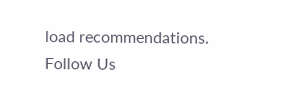load recommendations.
Follow Us